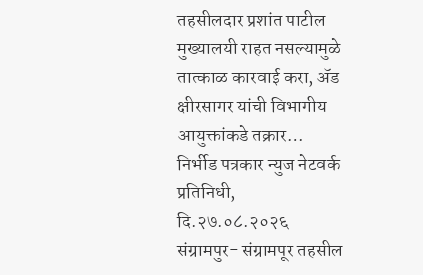तहसीलदार प्रशांत पाटील मुख्यालयी राहत नसल्यामुळे तात्काळ कारवाई करा, ॲड क्षीरसागर यांची विभागीय आयुक्तांकडे तक्रार…
निर्भीड पत्रकार न्युज नेटवर्क
प्रतिनिधी,
दि.२७.०८.२०२६
संग्रामपुर- संग्रामपूर तहसील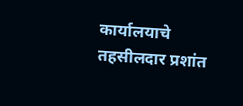कार्यालयाचे तहसीलदार प्रशांत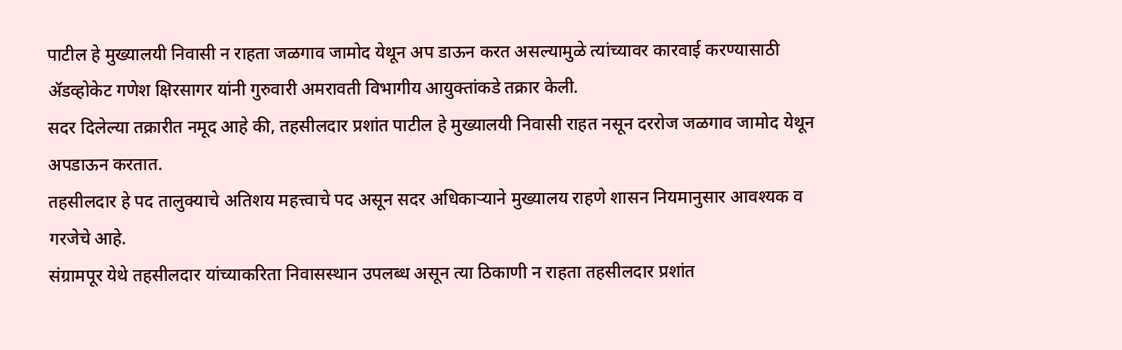पाटील हे मुख्यालयी निवासी न राहता जळगाव जामोद येथून अप डाऊन करत असल्यामुळे त्यांच्यावर कारवाई करण्यासाठी ॲडव्होकेट गणेश क्षिरसागर यांनी गुरुवारी अमरावती विभागीय आयुक्तांकडे तक्रार केली.
सदर दिलेल्या तक्रारीत नमूद आहे की, तहसीलदार प्रशांत पाटील हे मुख्यालयी निवासी राहत नसून दररोज जळगाव जामोद येथून अपडाऊन करतात.
तहसीलदार हे पद तालुक्याचे अतिशय महत्त्वाचे पद असून सदर अधिकाऱ्याने मुख्यालय राहणे शासन नियमानुसार आवश्यक व गरजेचे आहे.
संग्रामपूर येथे तहसीलदार यांच्याकरिता निवासस्थान उपलब्ध असून त्या ठिकाणी न राहता तहसीलदार प्रशांत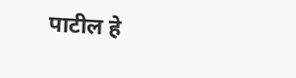पाटील हे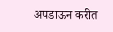अपडाऊन करीत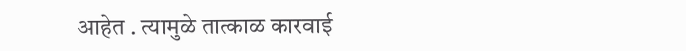आहेत . त्यामुळे तात्काळ कारवाई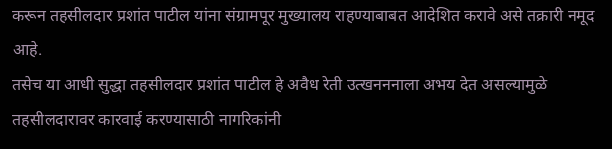करून तहसीलदार प्रशांत पाटील यांना संग्रामपूर मुख्यालय राहण्याबाबत आदेशित करावे असे तक्रारी नमूद आहे.
तसेच या आधी सुद्धा तहसीलदार प्रशांत पाटील हे अवैध रेती उत्खनननाला अभय देत असल्यामुळे तहसीलदारावर कारवाई करण्यासाठी नागरिकांनी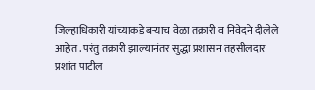जिल्हाधिकारी यांच्याकडे बऱ्याच वेळा तक्रारी व निवेदने दीलेले आहेत . परंतु तक्रारी झाल्यानंतर सुद्धा प्रशासन तहसीलदार प्रशांत पाटील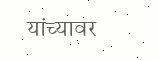यांच्यावर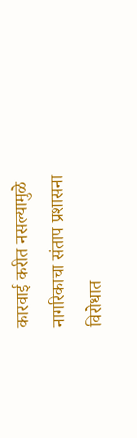कारवाई करीत नसल्यामुळे नागरिकाचा संताप प्रशासना विरोधात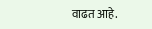वाढत आहे.